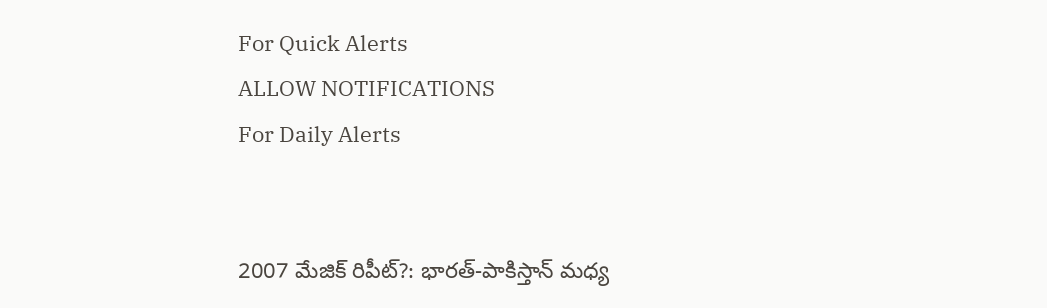For Quick Alerts
ALLOW NOTIFICATIONS
For Daily Alerts


2007 మేజిక్ రిపీట్?: భారత్-పాకిస్తాన్ మధ్య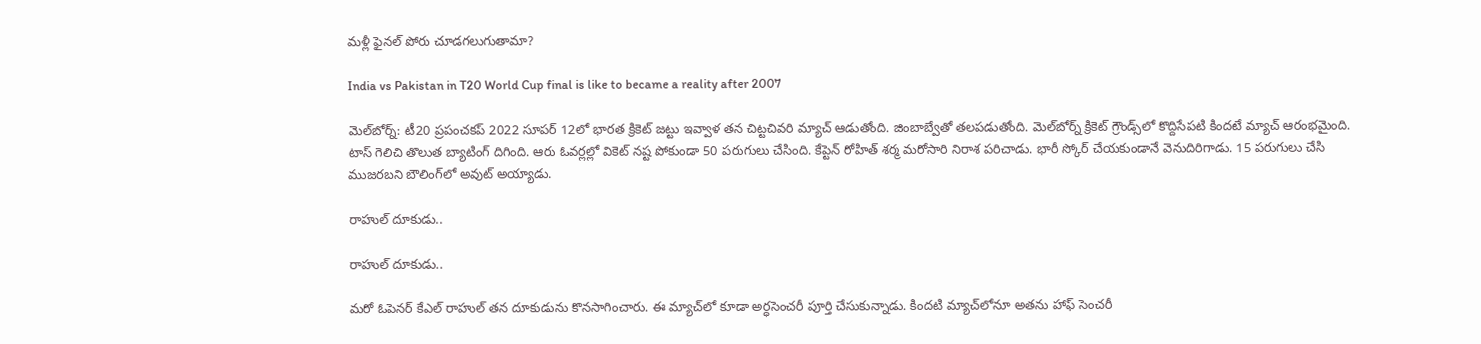మళ్లీ ఫైనల్ పోరు చూడగలుగుతామా?

India vs Pakistan in T20 World Cup final is like to became a reality after 2007

మెల్‌బోర్న్: టీ20 ప్రపంచకప్ 2022 సూపర్ 12లో భారత క్రికెట్ జట్టు ఇవ్వాళ తన చిట్టచివరి మ్యాచ్ ఆడుతోంది. జింబాబ్వేతో తలపడుతోంది. మెల్‌బోర్న్ క్రికెట్ గ్రౌండ్స్‌లో కొద్దిసేపటి కిందటే మ్యాచ్ ఆరంభమైంది. టాస్ గెలిచి తొలుత బ్యాటింగ్ దిగింది. ఆరు ఓవర్లల్లో వికెట్ నష్ట పోకుండా 50 పరుగులు చేసింది. కేప్టెన్ రోహిత్ శర్మ మరోసారి నిరాశ పరిచాడు. భారీ స్కోర్ చేయకుండానే వెనుదిరిగాడు. 15 పరుగులు చేసి ముజరబని బౌలింగ్‌లో అవుట్ అయ్యాడు.

రాహుల్ దూకుడు..

రాహుల్ దూకుడు..

మరో ఓపెనర్ కేఎల్ రాహుల్ తన దూకుడును కొనసాగించారు. ఈ మ్యాచ్‌లో కూడా అర్ధసెంచరీ పూర్తి చేసుకున్నాడు. కిందటి మ్యాచ్‌లోనూ అతను హాఫ్ సెంచరీ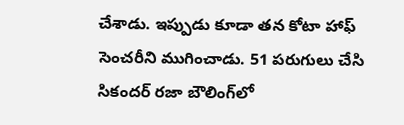చేశాడు. ఇప్పుడు కూడా తన కోటా హాఫ్ సెంచరీని ముగించాడు. 51 పరుగులు చేసి సికందర్ రజా బౌలింగ్‌లో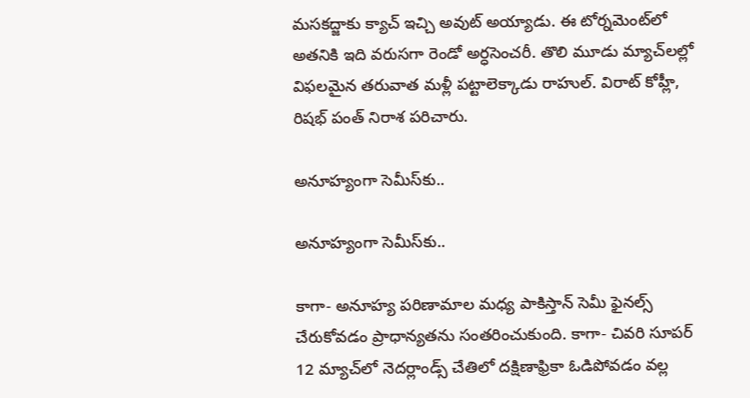మసకద్జాకు క్యాచ్ ఇచ్చి అవుట్ అయ్యాడు. ఈ టోర్నమెంట్‌లో అతనికి ఇది వరుసగా రెండో అర్ధసెంచరీ. తొలి మూడు మ్యాచ్‌లల్లో విఫలమైన తరువాత మళ్లీ పట్టాలెక్కాడు రాహుల్. విరాట్ కోహ్లీ, రిషభ్ పంత్ నిరాశ పరిచారు.

అనూహ్యంగా సెమీస్‌కు..

అనూహ్యంగా సెమీస్‌కు..

కాగా- అనూహ్య పరిణామాల మధ్య పాకిస్తాన్ సెమీ ఫైనల్స్ చేరుకోవడం ప్రాధాన్యతను సంతరించుకుంది. కాగా- చివరి సూపర్ 12 మ్యాచ్‌లో నెదర్లాండ్స్ చేతిలో దక్షిణాఫ్రికా ఓడిపోవడం వల్ల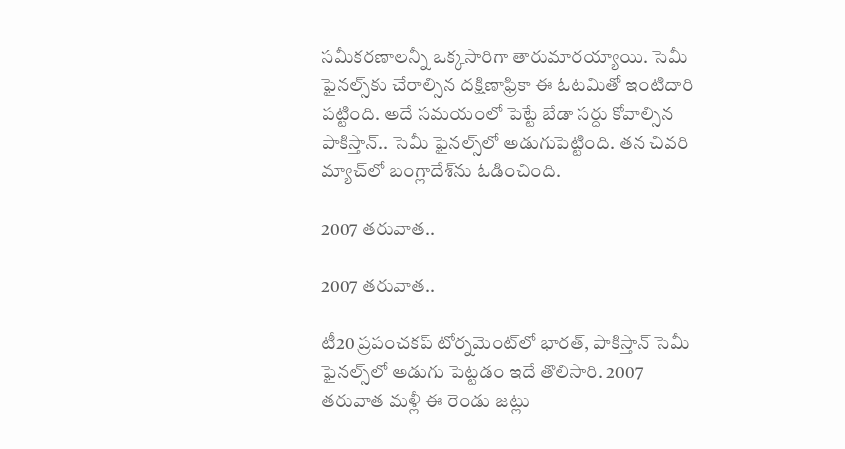సమీకరణాలన్నీ ఒక్కసారిగా తారుమారయ్యాయి. సెమీ ఫైనల్స్‌కు చేరాల్సిన దక్షిణాఫ్రికా ఈ ఓటమితో ఇంటిదారి పట్టింది. అదే సమయంలో పెట్టే బేడా సర్దు కోవాల్సిన పాకిస్తాన్.. సెమీ ఫైనల్స్‌లో అడుగుపెట్టింది. తన చివరి మ్యాచ్‌లో బంగ్లాదేశ్‌ను ఓడించింది.

2007 తరువాత..

2007 తరువాత..

టీ20 ప్రపంచకప్ టోర్నమెంట్‌లో భారత్, పాకిస్తాన్ సెమీ ఫైనల్స్‌లో అడుగు పెట్టడం ఇదే తొలిసారి. 2007 తరువాత మళ్లీ ఈ రెండు జట్లు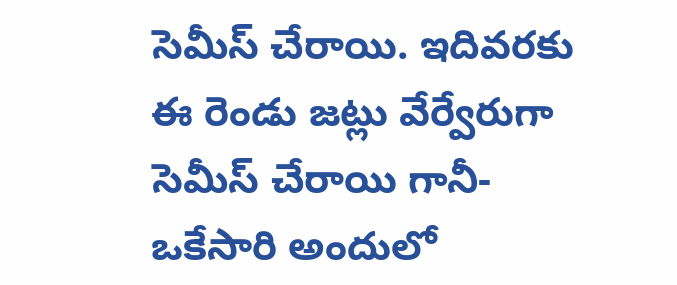సెమీస్‌ చేరాయి. ఇదివరకు ఈ రెండు జట్లు వేర్వేరుగా సెమీస్ చేరాయి గానీ- ఒకేసారి అందులో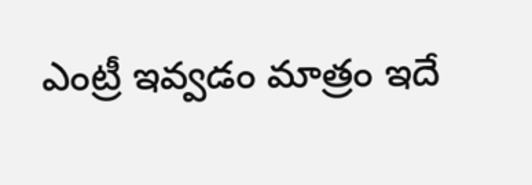ఎంట్రీ ఇవ్వడం మాత్రం ఇదే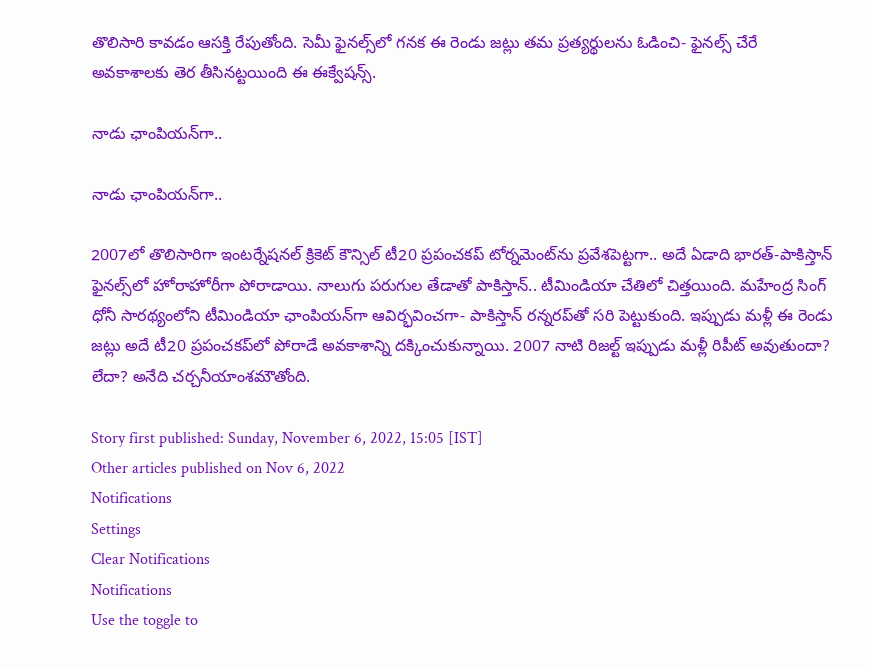తొలిసారి కావడం ఆసక్తి రేపుతోంది. సెమీ ఫైనల్స్‌లో గనక ఈ రెండు జట్లు తమ ప్రత్యర్థులను ఓడించి- ఫైనల్స్ చేరే అవకాశాలకు తెర తీసినట్టయింది ఈ ఈక్వేషన్స్.

నాడు ఛాంపియన్‌గా..

నాడు ఛాంపియన్‌గా..

2007లో తొలిసారిగా ఇంటర్నేషనల్ క్రికెట్ కౌన్సిల్ టీ20 ప్రపంచకప్ టోర్నమెంట్‌ను ప్రవేశపెట్టగా.. అదే ఏడాది భారత్-పాకిస్తాన్ ఫైనల్స్‌లో హోరాహోరీగా పోరాడాయి. నాలుగు పరుగుల తేడాతో పాకిస్తాన్.. టీమిండియా చేతిలో చిత్తయింది. మహేంద్ర సింగ్ ధోనీ సారథ్యంలోని టీమిండియా ఛాంపియన్‌గా ఆవిర్భవించగా- పాకిస్తాన్ రన్నరప్‌తో సరి పెట్టుకుంది. ఇప్పుడు మళ్లీ ఈ రెండు జట్లు అదే టీ20 ప్రపంచకప్‌లో పోరాడే అవకాశాన్ని దక్కించుకున్నాయి. 2007 నాటి రిజల్ట్ ఇప్పుడు మళ్లీ రిపీట్ అవుతుందా? లేదా? అనేది చర్చనీయాంశమౌతోంది.

Story first published: Sunday, November 6, 2022, 15:05 [IST]
Other articles published on Nov 6, 2022
Notifications
Settings
Clear Notifications
Notifications
Use the toggle to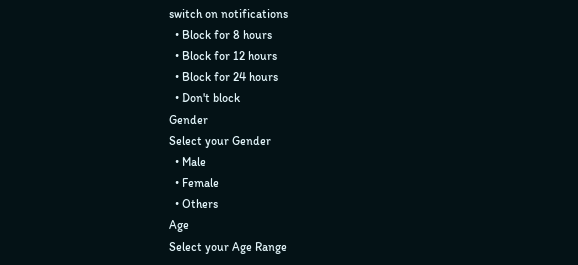switch on notifications
  • Block for 8 hours
  • Block for 12 hours
  • Block for 24 hours
  • Don't block
Gender
Select your Gender
  • Male
  • Female
  • Others
Age
Select your Age Range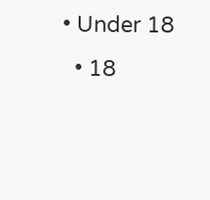• Under 18
  • 18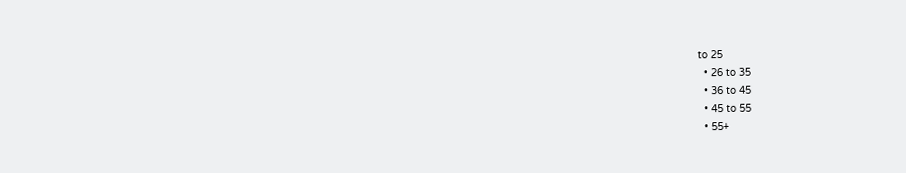to 25
  • 26 to 35
  • 36 to 45
  • 45 to 55
  • 55+